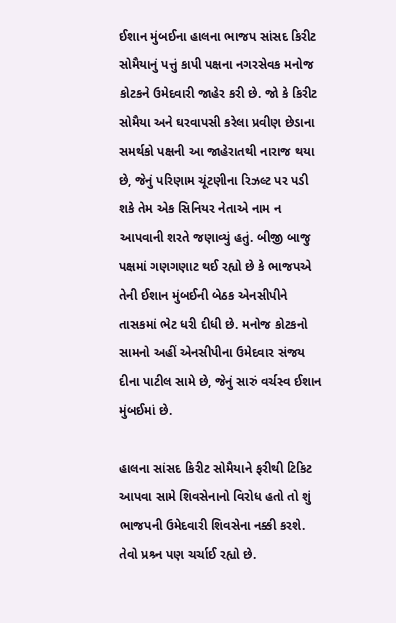ઈશાન મુંબઈના હાલના ભાજપ સાંસદ કિરીટ સોમૈયાનું પત્તું કાપી પક્ષના નગરસેવક મનોજ કોટકને ઉમેદવારી જાહેર કરી છે. જો કે કિરીટ સોમૈયા અને ઘરવાપસી કરેલા પ્રવીણ છેડાના સમર્થકો પક્ષની આ જાહેરાતથી નારાજ થયા છે, જેનું પરિણામ ચૂંટણીના રિઝલ્ટ પર પડી શકે તેમ એક સિનિયર નેતાએ નામ ન આપવાની શરતે જણાવ્યું હતું. બીજી બાજુ પક્ષમાં ગણગણાટ થઈ રહ્યો છે કે ભાજપએ તેની ઈશાન મુંબઈની બેઠક એનસીપીને તાસકમાં ભેટ ધરી દીધી છે. મનોજ કોટકનો સામનો અહીં એનસીપીના ઉમેદવાર સંજય દીના પાટીલ સામે છે, જેનું સારું વર્ચસ્વ ઈશાન મુંબઈમાં છે.

હાલના સાંસદ કિરીટ સોમૈયાને ફરીથી ટિકિટ આપવા સામે શિવસેનાનો વિરોધ હતો તો શું ભાજપની ઉમેદવારી શિવસેના નક્કી કરશે. તેવો પ્રશ્ર્ન પણ ચર્ચાઈ રહ્યો છે.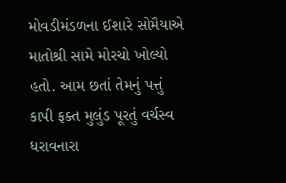મોવડીમંડળના ઈશારે સોમૈયાએ માતોશ્રી સામે મોરચો ખોલ્યો હતો. આમ છતાં તેમનું પત્તું કાપી ફક્ત મુલુંડ પૂરતું વર્ચસ્વ ધરાવનારા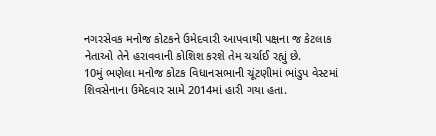નગરસેવક મનોજ કોટકને ઉમેદવારી આપવાથી પક્ષના જ કેટલાક નેતાઓ તેને હરાવવાની કોશિશ કરશે તેમ ચર્ચાઈ રહ્યું છે.
10મું ભણેલા મનોજ કોટક વિધાનસભાની ચૂંટણીમાં ભાંડુપ વેસ્ટમાં શિવસેનાના ઉમેદવાર સામે 2014માં હારી ગયા હતા.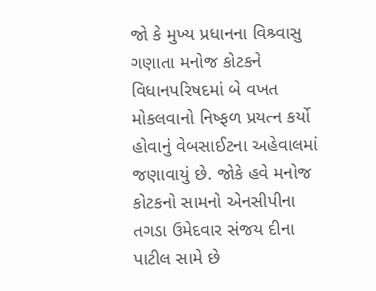જો કે મુખ્ય પ્રધાનના વિશ્ર્વાસુ ગણાતા મનોજ કોટકને વિધાનપરિષદમાં બે વખત મોકલવાનો નિષ્ફળ પ્રયત્ન કર્યો હોવાનું વેબસાઈટના અહેવાલમાં જણાવાયું છે. જોકે હવે મનોજ કોટકનો સામનો એનસીપીના તગડા ઉમેદવાર સંજય દીના પાટીલ સામે છે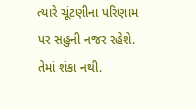ત્યારે ચૂંટણીના પરિણામ પર સહુની નજર રહેશે. તેમાં શંકા નથી.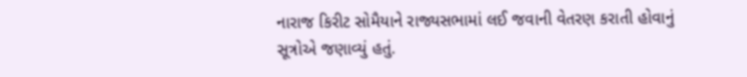નારાજ કિરીટ સોમૈયાને રાજ્યસભામાં લઈ જવાની વેતરણ કરાતી હોવાનું સૂત્રોએ જણાવ્યું હતું.